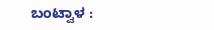ಬಂಟ್ವಾಳ :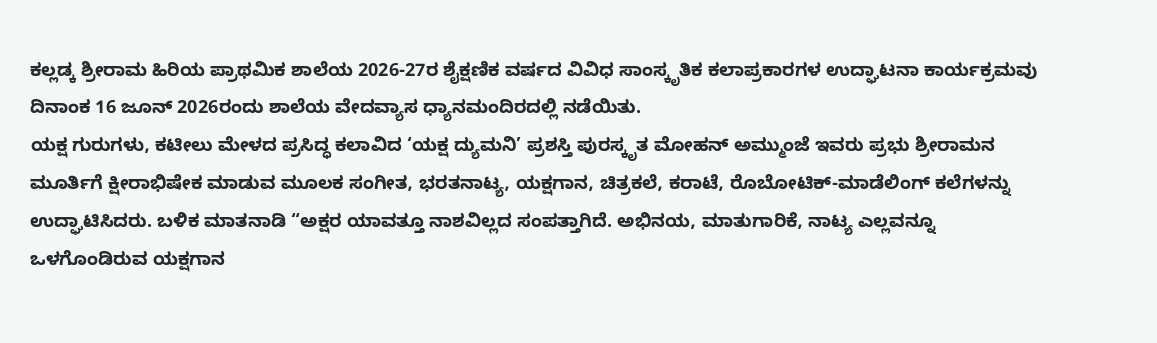ಕಲ್ಲಡ್ಕ ಶ್ರೀರಾಮ ಹಿರಿಯ ಪ್ರಾಥಮಿಕ ಶಾಲೆಯ 2026-27ರ ಶೈಕ್ಷಣಿಕ ವರ್ಷದ ವಿವಿಧ ಸಾಂಸ್ಕೃತಿಕ ಕಲಾಪ್ರಕಾರಗಳ ಉದ್ಘಾಟನಾ ಕಾರ್ಯಕ್ರಮವು ದಿನಾಂಕ 16 ಜೂನ್ 2026ರಂದು ಶಾಲೆಯ ವೇದವ್ಯಾಸ ಧ್ಯಾನಮಂದಿರದಲ್ಲಿ ನಡೆಯಿತು.
ಯಕ್ಷ ಗುರುಗಳು, ಕಟೀಲು ಮೇಳದ ಪ್ರಸಿದ್ಧ ಕಲಾವಿದ ‘ಯಕ್ಷ ದ್ಯುಮನಿ’ ಪ್ರಶಸ್ತಿ ಪುರಸ್ಕೃತ ಮೋಹನ್ ಅಮ್ಮುಂಜೆ ಇವರು ಪ್ರಭು ಶ್ರೀರಾಮನ ಮೂರ್ತಿಗೆ ಕ್ಷೀರಾಭಿಷೇಕ ಮಾಡುವ ಮೂಲಕ ಸಂಗೀತ, ಭರತನಾಟ್ಯ, ಯಕ್ಷಗಾನ, ಚಿತ್ರಕಲೆ, ಕರಾಟೆ, ರೊಬೋಟಿಕ್-ಮಾಡೆಲಿಂಗ್ ಕಲೆಗಳನ್ನು ಉದ್ಘಾಟಿಸಿದರು. ಬಳಿಕ ಮಾತನಾಡಿ “ಅಕ್ಷರ ಯಾವತ್ತೂ ನಾಶವಿಲ್ಲದ ಸಂಪತ್ತಾಗಿದೆ. ಅಭಿನಯ, ಮಾತುಗಾರಿಕೆ, ನಾಟ್ಯ ಎಲ್ಲವನ್ನೂ ಒಳಗೊಂಡಿರುವ ಯಕ್ಷಗಾನ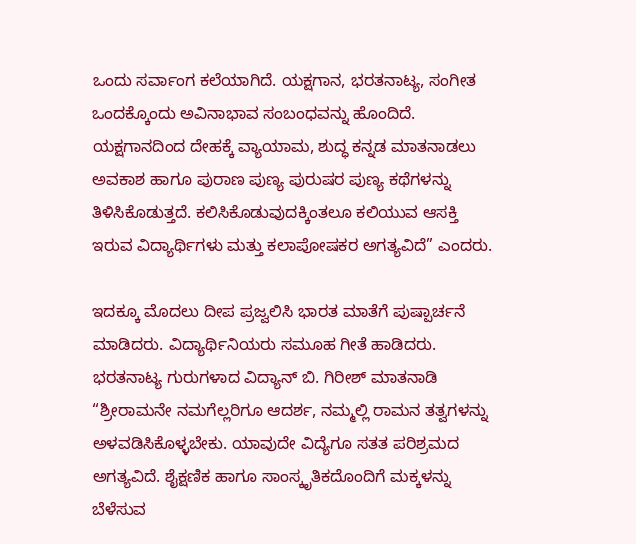ಒಂದು ಸರ್ವಾಂಗ ಕಲೆಯಾಗಿದೆ. ಯಕ್ಷಗಾನ, ಭರತನಾಟ್ಯ, ಸಂಗೀತ ಒಂದಕ್ಕೊಂದು ಅವಿನಾಭಾವ ಸಂಬಂಧವನ್ನು ಹೊಂದಿದೆ. ಯಕ್ಷಗಾನದಿಂದ ದೇಹಕ್ಕೆ ವ್ಯಾಯಾಮ, ಶುದ್ಧ ಕನ್ನಡ ಮಾತನಾಡಲು ಅವಕಾಶ ಹಾಗೂ ಪುರಾಣ ಪುಣ್ಯ ಪುರುಷರ ಪುಣ್ಯ ಕಥೆಗಳನ್ನು ತಿಳಿಸಿಕೊಡುತ್ತದೆ. ಕಲಿಸಿಕೊಡುವುದಕ್ಕಿಂತಲೂ ಕಲಿಯುವ ಆಸಕ್ತಿ ಇರುವ ವಿದ್ಯಾರ್ಥಿಗಳು ಮತ್ತು ಕಲಾಪೋಷಕರ ಅಗತ್ಯವಿದೆ” ಎಂದರು.

ಇದಕ್ಕೂ ಮೊದಲು ದೀಪ ಪ್ರಜ್ವಲಿಸಿ ಭಾರತ ಮಾತೆಗೆ ಪುಷ್ಪಾರ್ಚನೆ ಮಾಡಿದರು. ವಿದ್ಯಾರ್ಥಿನಿಯರು ಸಮೂಹ ಗೀತೆ ಹಾಡಿದರು. ಭರತನಾಟ್ಯ ಗುರುಗಳಾದ ವಿದ್ಯಾನ್ ಬಿ. ಗಿರೀಶ್ ಮಾತನಾಡಿ “ಶ್ರೀರಾಮನೇ ನಮಗೆಲ್ಲರಿಗೂ ಆದರ್ಶ, ನಮ್ಮಲ್ಲಿ ರಾಮನ ತತ್ವಗಳನ್ನು ಅಳವಡಿಸಿಕೊಳ್ಳಬೇಕು. ಯಾವುದೇ ವಿದ್ಯೆಗೂ ಸತತ ಪರಿಶ್ರಮದ ಅಗತ್ಯವಿದೆ. ಶೈಕ್ಷಣಿಕ ಹಾಗೂ ಸಾಂಸ್ಕೃತಿಕದೊಂದಿಗೆ ಮಕ್ಕಳನ್ನು ಬೆಳೆಸುವ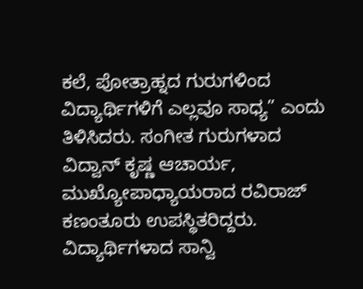ಕಲೆ, ಪೋತ್ರಾಹ್ನದ ಗುರುಗಳಿಂದ ವಿದ್ಯಾರ್ಥಿಗಳಿಗೆ ಎಲ್ಲವೂ ಸಾಧ್ಯ” ಎಂದು ತಿಳಿಸಿದರು. ಸಂಗೀತ ಗುರುಗಳಾದ ವಿದ್ವಾನ್ ಕೃಷ್ಣ ಆಚಾರ್ಯ, ಮುಖ್ಯೋಪಾಧ್ಯಾಯರಾದ ರವಿರಾಜ್ ಕಣಂತೂರು ಉಪಸ್ಥಿತರಿದ್ದರು. ವಿದ್ಯಾರ್ಥಿಗಳಾದ ಸಾನ್ವಿ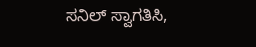ಸನಿಲ್ ಸ್ವಾಗತಿಸಿ,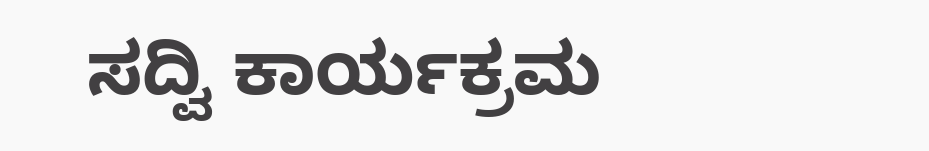ಸದ್ವಿ ಕಾರ್ಯಕ್ರಮ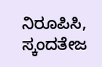ನಿರೂಪಿಸಿ, ಸ್ಕಂದತೇಜ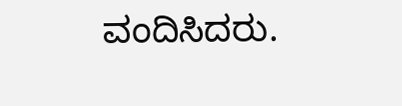ವಂದಿಸಿದರು.